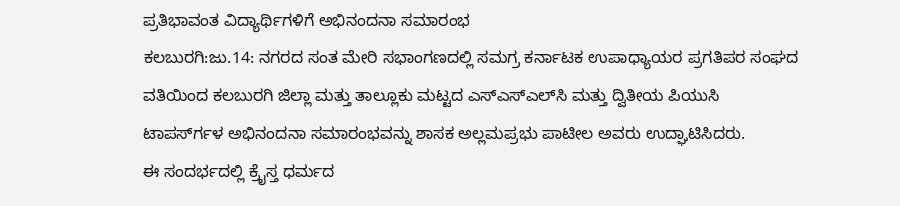ಪ್ರತಿಭಾವಂತ ವಿದ್ಯಾರ್ಥಿಗಳಿಗೆ ಅಭಿನಂದನಾ ಸಮಾರಂಭ
ಕಲಬುರಗಿ:ಜು.14: ನಗರದ ಸಂತ ಮೇರಿ ಸಭಾಂಗಣದಲ್ಲಿ ಸಮಗ್ರ ಕರ್ನಾಟಕ ಉಪಾಧ್ಯಾಯರ ಪ್ರಗತಿಪರ ಸಂಘದ ವತಿಯಿಂದ ಕಲಬುರಗಿ ಜಿಲ್ಲಾ ಮತ್ತು ತಾಲ್ಲೂಕು ಮಟ್ಟದ ಎಸ್‍ಎಸ್‍ಎಲ್‍ಸಿ ಮತ್ತು ದ್ವಿತೀಯ ಪಿಯುಸಿ ಟಾಪರ್ಸ್‍ಗಳ ಅಭಿನಂದನಾ ಸಮಾರಂಭವನ್ನು ಶಾಸಕ ಅಲ್ಲಮಪ್ರಭು ಪಾಟೀಲ ಅವರು ಉದ್ಘಾಟಿಸಿದರು.
ಈ ಸಂದರ್ಭದಲ್ಲಿ ಕ್ರೈಸ್ತ ಧರ್ಮದ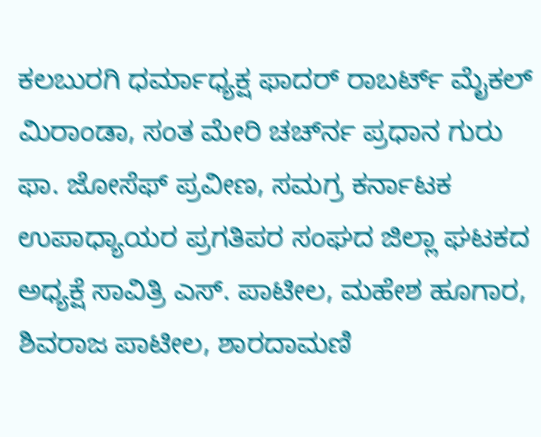ಕಲಬುರಗಿ ಧರ್ಮಾಧ್ಯಕ್ಷ ಫಾದರ್ ರಾಬರ್ಟ್ ಮೈಕಲ್ ಮಿರಾಂಡಾ, ಸಂತ ಮೇರಿ ಚರ್ಚ್‍ನ ಪ್ರಧಾನ ಗುರು ಫಾ. ಜೋಸೆಫ್ ಪ್ರವೀಣ, ಸಮಗ್ರ ಕರ್ನಾಟಕ ಉಪಾಧ್ಯಾಯರ ಪ್ರಗತಿಪರ ಸಂಘದ ಜಿಲ್ಲಾ ಘಟಕದ ಅಧ್ಯಕ್ಷೆ ಸಾವಿತ್ರಿ ಎಸ್. ಪಾಟೀಲ, ಮಹೇಶ ಹೂಗಾರ, ಶಿವರಾಜ ಪಾಟೀಲ, ಶಾರದಾಮಣಿ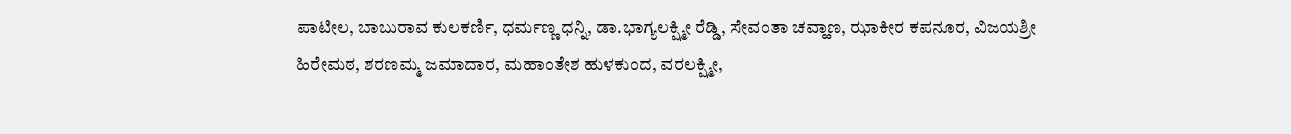ಪಾಟೀಲ, ಬಾಬುರಾವ ಕುಲಕರ್ಣಿ, ಧರ್ಮಣ್ಣ ಧನ್ನಿ, ಡಾ.ಭಾಗ್ಯಲಕ್ಷ್ಮೀ ರೆಡ್ಡಿ, ಸೇವಂತಾ ಚವ್ಹಾಣ, ಝಾಕೀರ ಕಪನೂರ, ವಿಜಯಶ್ರೀ ಹಿರೇಮಠ, ಶರಣಮ್ಮ ಜಮಾದಾರ, ಮಹಾಂತೇಶ ಹುಳಕುಂದ, ವರಲಕ್ಷ್ಮೀ,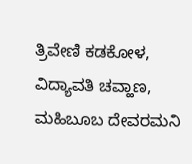ತ್ರಿವೇಣಿ ಕಡಕೋಳ, ವಿದ್ಯಾವತಿ ಚವ್ಹಾಣ, ಮಹಿಬೂಬ ದೇವರಮನಿ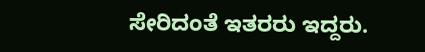ಸೇರಿದಂತೆ ಇತರರು ಇದ್ದರು.